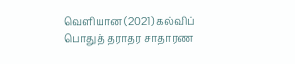வெளியான (2021) கல்விப் பொதுத் தராதர சாதாரண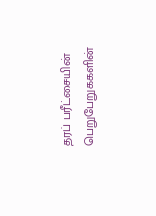தரப் பரீட்சையின் பெறுபேறுககளின்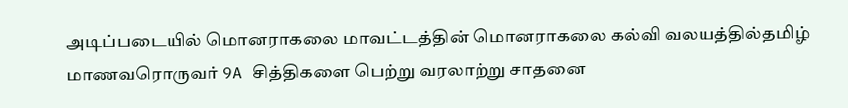அடிப்படையில் மொனராகலை மாவட்டத்தின் மொனராகலை கல்வி வலயத்தில்தமிழ் மாணவரொருவர் 9A சித்திகளை பெற்று வரலாற்று சாதனை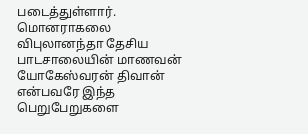படைத்துள்ளார்.
மொனராகலை விபுலானந்தா தேசிய பாடசாலையின் மாணவன் யோகேஸ்வரன் திவான் என்பவரே இந்த பெறுபேறுகளை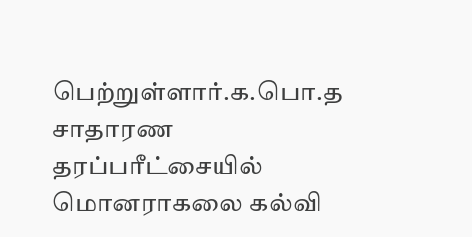பெற்றுள்ளார்.க.பொ.த சாதாரண தரப்பரீட்சையில் மொனராகலை கல்வி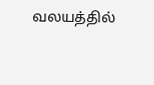வலயத்தில்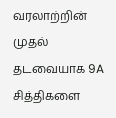வரலாற்றின் முதல் தடவையாக 9A சித்திகளை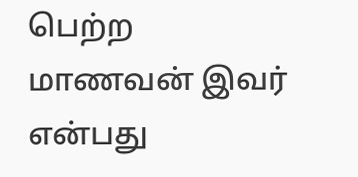பெற்ற மாணவன் இவர் என்பது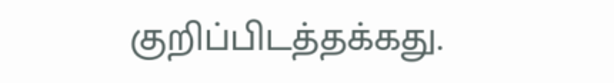குறிப்பிடத்தக்கது.